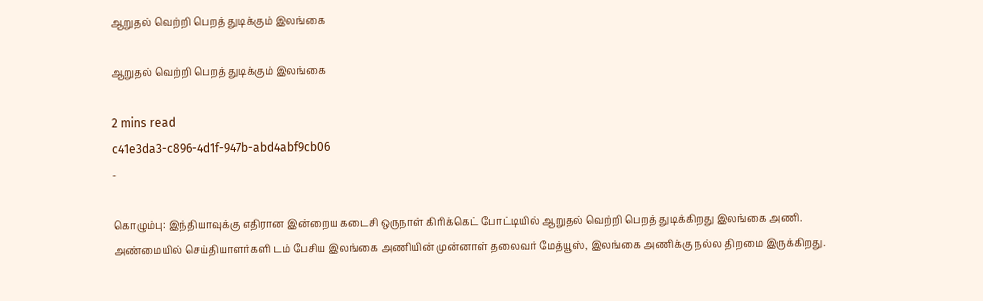ஆறுதல் வெற்றி பெறத் துடிக்கும் இலங்கை

ஆறுதல் வெற்றி பெறத் துடிக்கும் இலங்கை

2 mins read
c41e3da3-c896-4d1f-947b-abd4abf9cb06
-

கொழும்பு: இந்தியாவுக்கு எதிரான இன்றைய கடைசி ஒருநாள் கிரிக்கெட் போட்டியில் ஆறுதல் வெற்றி பெறத் துடிக்கிறது இலங்கை அணி. அண்மையில் செய்தியாளர்களி டம் பேசிய இலங்கை அணியின் முன்னாள் தலைவர் மேத்யூஸ், இலங்கை அணிக்கு நல்ல திறமை இருக்கிறது.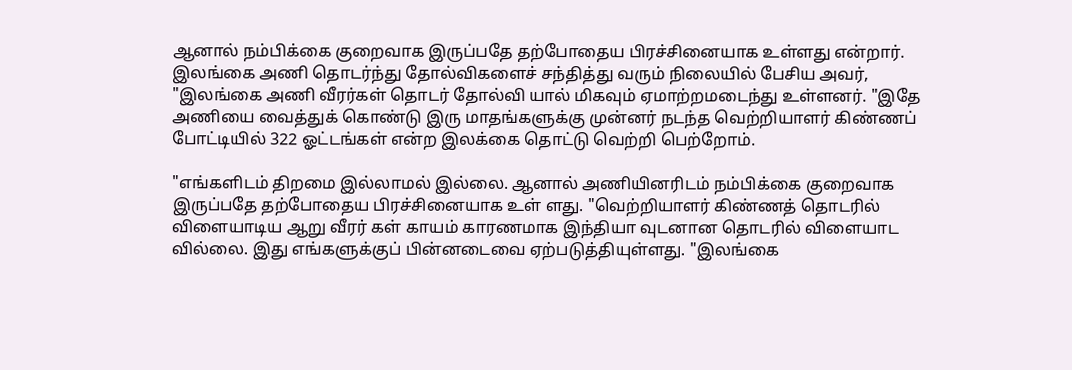ஆனால் நம்பிக்கை குறைவாக இருப்பதே தற்போதைய பிரச்சினையாக உள்ளது என்றார். இலங்கை அணி தொடர்ந்து தோல்விகளைச் சந்தித்து வரும் நிலையில் பேசிய அவர், "இலங்கை அணி வீரர்கள் தொடர் தோல்வி யால் மிகவும் ஏமாற்றமடைந்து உள்ளனர். "இதே அணியை வைத்துக் கொண்டு இரு மாதங்களுக்கு முன்னர் நடந்த வெற்றியாளர் கிண்ணப் போட்டியில் 322 ஓட்டங்கள் என்ற இலக்கை தொட்டு வெற்றி பெற்றோம்.

"எங்களிடம் திறமை இல்லாமல் இல்லை. ஆனால் அணியினரிடம் நம்பிக்கை குறைவாக இருப்பதே தற்போதைய பிரச்சினையாக உள் ளது. "வெற்றியாளர் கிண்ணத் தொடரில் விளையாடிய ஆறு வீரர் கள் காயம் காரணமாக இந்தியா வுடனான தொடரில் விளையாட வில்லை. இது எங்களுக்குப் பின்னடைவை ஏற்படுத்தியுள்ளது. "இலங்கை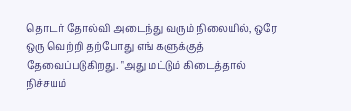தொடர் தோல்வி அடைந்து வரும் நிலையில், ஒரே ஒரு வெற்றி தற்போது எங் களுக்குத் தேவைப்படுகிறது. "அது மட்டும் கிடைத்தால் நிச்சயம்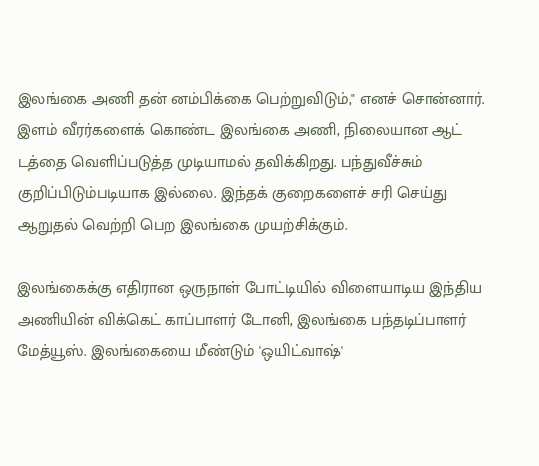இலங்கை அணி தன் னம்பிக்கை பெற்றுவிடும்," எனச் சொன்னார். இளம் வீரர்களைக் கொண்ட இலங்கை அணி, நிலையான ஆட் டத்தை வெளிப்படுத்த முடியாமல் தவிக்கிறது. பந்துவீச்சும் குறிப்பிடும்படியாக இல்லை. இந்தக் குறைகளைச் சரி செய்து ஆறுதல் வெற்றி பெற இலங்கை முயற்சிக்கும்.

இலங்கைக்கு எதிரான ஒருநாள் போட்டியில் விளையாடிய இந்திய அணியின் விக்கெட் காப்பாளர் டோனி, இலங்கை பந்தடிப்பாளர் மேத்யூஸ். இலங்கையை மீண்டும் 'ஒயிட்வாஷ்'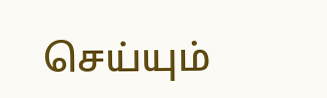செய்யும்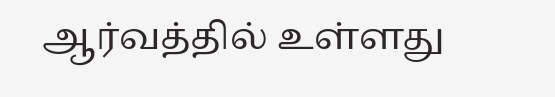ஆர்வத்தில் உள்ளது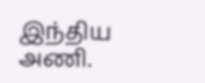இந்திய அணி.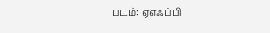படம்: ஏஎஃப்பி